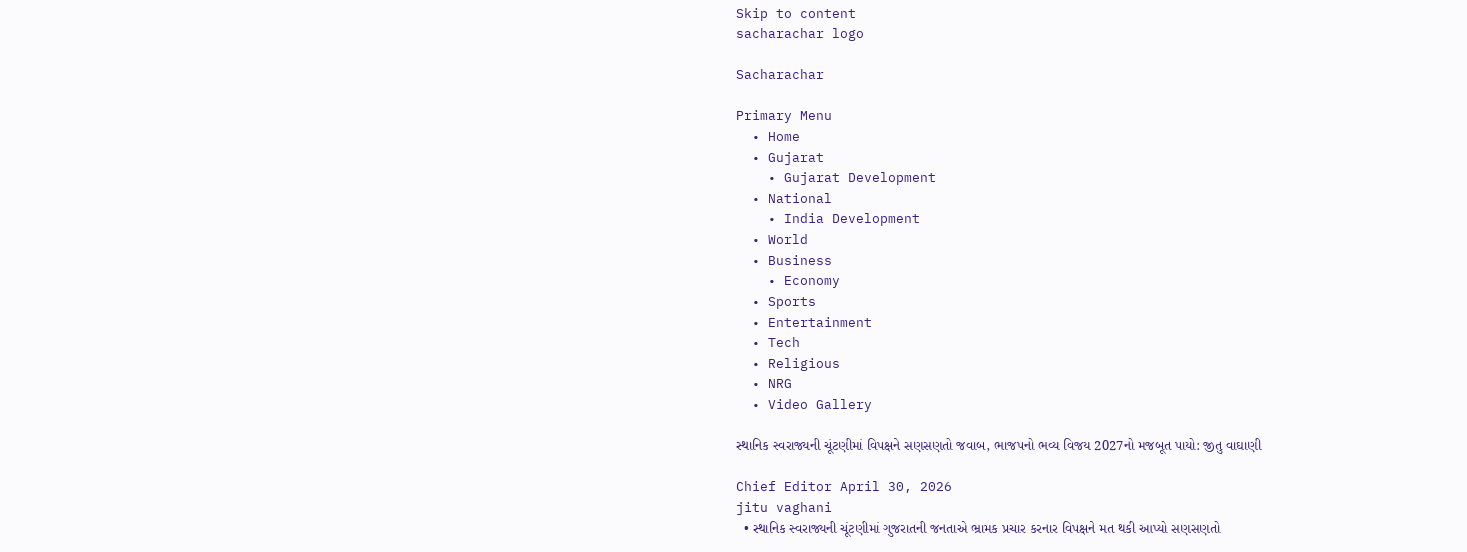Skip to content
sacharachar logo

Sacharachar

Primary Menu
  • Home
  • Gujarat
    • Gujarat Development
  • National
    • India Development
  • World
  • Business
    • Economy
  • Sports
  • Entertainment
  • Tech
  • Religious
  • NRG
  • Video Gallery

સ્થાનિક સ્વરાજ્યની ચૂંટણીમાં વિપક્ષને સણસણતો જવાબ, ભાજપનો ભવ્ય વિજય 2027નો મજબૂત પાયો: જીતુ વાઘાણી

Chief Editor April 30, 2026
jitu vaghani
  • સ્થાનિક સ્વરાજ્યની ચૂંટણીમાં ગુજરાતની જનતાએ ભ્રામક પ્રચાર કરનાર વિપક્ષને મત થકી આપ્યો સણસણતો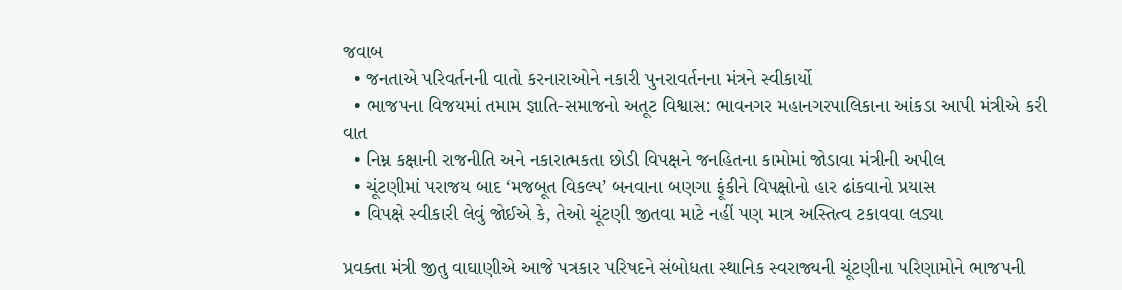જવાબ
  • જનતાએ પરિવર્તનની વાતો કરનારાઓને નકારી પુનરાવર્તનના મંત્રને સ્વીકાર્યો
  • ભાજપના વિજયમાં તમામ જ્ઞાતિ-સમાજનો અતૂટ વિશ્વાસ: ભાવનગર મહાનગરપાલિકાના આંકડા આપી મંત્રીએ કરી વાત
  • નિમ્ન કક્ષાની રાજનીતિ અને નકારાત્મકતા છોડી વિપક્ષને જનહિતના કામોમાં જોડાવા મંત્રીની અપીલ
  • ચૂંટણીમાં પરાજય બાદ ‘મજબૂત વિકલ્પ’ બનવાના બણગા ફૂંકીને વિપક્ષોનો હાર ઢાંકવાનો પ્રયાસ
  • વિપક્ષે સ્વીકારી લેવું જોઈએ કે, તેઓ ચૂંટણી જીતવા માટે નહીં પણ માત્ર અસ્તિત્વ ટકાવવા લડ્યા

પ્રવક્તા મંત્રી જીતુ વાઘાણીએ આજે પત્રકાર પરિષદને સંબોધતા સ્થાનિક સ્વરાજ્યની ચૂંટણીના પરિણામોને ભાજપની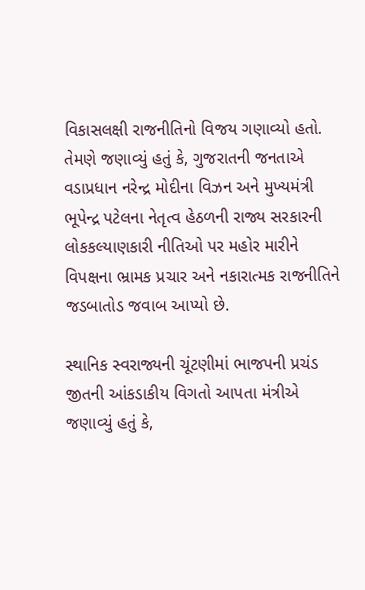વિકાસલક્ષી રાજનીતિનો વિજય ગણાવ્યો હતો. તેમણે જણાવ્યું હતું કે, ગુજરાતની જનતાએ વડાપ્રધાન નરેન્દ્ર મોદીના વિઝન અને મુખ્યમંત્રી ભૂપેન્દ્ર પટેલના નેતૃત્વ હેઠળની રાજ્ય સરકારની લોકકલ્યાણકારી નીતિઓ પર મહોર મારીને વિપક્ષના ભ્રામક પ્રચાર અને નકારાત્મક રાજનીતિને જડબાતોડ જવાબ આપ્યો છે.

સ્થાનિક સ્વરાજ્યની ચૂંટણીમાં ભાજપની પ્રચંડ જીતની આંકડાકીય વિગતો આપતા મંત્રીએ જણાવ્યું હતું કે,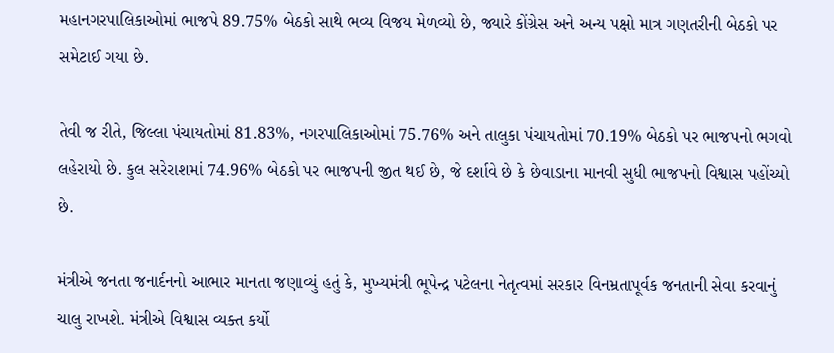મહાનગરપાલિકાઓમાં ભાજપે 89.75% બેઠકો સાથે ભવ્ય વિજય મેળવ્યો છે, જ્યારે કોંગ્રેસ અને અન્ય પક્ષો માત્ર ગણતરીની બેઠકો પર સમેટાઈ ગયા છે.

તેવી જ રીતે, જિલ્લા પંચાયતોમાં 81.83%, નગરપાલિકાઓમાં 75.76% અને તાલુકા પંચાયતોમાં 70.19% બેઠકો પર ભાજપનો ભગવો લહેરાયો છે. કુલ સરેરાશમાં 74.96% બેઠકો પર ભાજપની જીત થઈ છે, જે દર્શાવે છે કે છેવાડાના માનવી સુધી ભાજપનો વિશ્વાસ પહોંચ્યો છે.

મંત્રીએ જનતા જનાર્દનનો આભાર માનતા જણાવ્યું હતું કે, મુખ્યમંત્રી ભૂપેન્દ્ર પટેલના નેતૃત્વમાં સરકાર વિનમ્રતાપૂર્વક જનતાની સેવા કરવાનું ચાલુ રાખશે. મંત્રીએ વિશ્વાસ વ્યક્ત કર્યો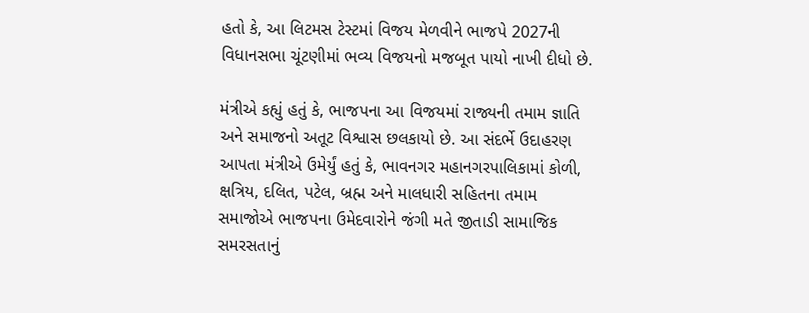હતો કે, આ લિટમસ ટેસ્ટમાં વિજય મેળવીને ભાજપે 2027ની વિધાનસભા ચૂંટણીમાં ભવ્ય વિજયનો મજબૂત પાયો નાખી દીધો છે.

મંત્રીએ કહ્યું હતું કે, ભાજપના આ વિજયમાં રાજ્યની તમામ જ્ઞાતિ અને સમાજનો અતૂટ વિશ્વાસ છલકાયો છે. આ સંદર્ભે ઉદાહરણ આપતા મંત્રીએ ઉમેર્યું હતું કે, ભાવનગર મહાનગરપાલિકામાં કોળી, ક્ષત્રિય, દલિત, પટેલ, બ્રહ્મ અને માલધારી સહિતના તમામ સમાજોએ ભાજપના ઉમેદવારોને જંગી મતે જીતાડી સામાજિક સમરસતાનું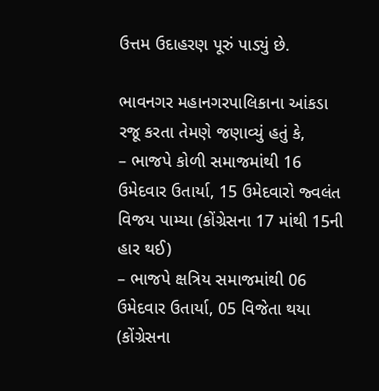ઉત્તમ ઉદાહરણ પૂરું પાડ્યું છે.

ભાવનગર મહાનગરપાલિકાના આંકડા રજૂ કરતા તેમણે જણાવ્યું હતું કે,
– ભાજપે કોળી સમાજમાંથી 16 ઉમેદવાર ઉતાર્યા, 15 ઉમેદવારો જ્વલંત વિજય પામ્યા (કોંગ્રેસના 17 માંથી 15ની હાર થઈ)
– ભાજપે ક્ષત્રિય સમાજમાંથી 06 ઉમેદવાર ઉતાર્યા, 05 વિજેતા થયા (કોંગ્રેસના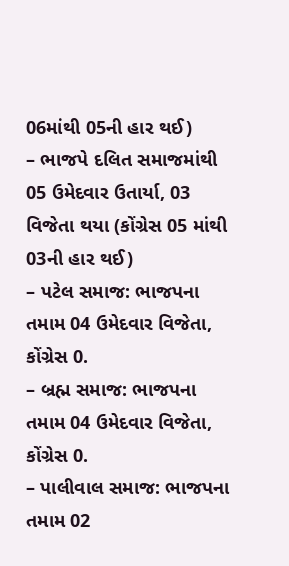06માંથી 05ની હાર થઈ)
– ભાજપે દલિત સમાજમાંથી 05 ઉમેદવાર ઉતાર્યા, 03 વિજેતા થયા (કોંગ્રેસ 05 માંથી 03ની હાર થઈ)
– પટેલ સમાજ: ભાજપના તમામ 04 ઉમેદવાર વિજેતા, કોંગ્રેસ 0.
– બ્રહ્મ સમાજ: ભાજપના તમામ 04 ઉમેદવાર વિજેતા, કોંગ્રેસ 0.
– પાલીવાલ સમાજ: ભાજપના તમામ 02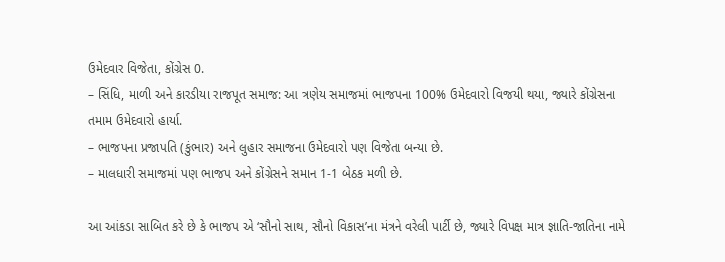ઉમેદવાર વિજેતા, કોંગ્રેસ 0.
– સિંધિ, માળી અને કારડીયા રાજપૂત સમાજ: આ ત્રણેય સમાજમાં ભાજપના 100% ઉમેદવારો વિજયી થયા, જ્યારે કોંગ્રેસના તમામ ઉમેદવારો હાર્યા.
– ભાજપના પ્રજાપતિ (કુંભાર) અને લુહાર સમાજના ઉમેદવારો પણ વિજેતા બન્યા છે.
– માલધારી સમાજમાં પણ ભાજપ અને કોંગ્રેસને સમાન 1-1 બેઠક મળી છે.

આ આંકડા સાબિત કરે છે કે ભાજપ એ ‘સૌનો સાથ, સૌનો વિકાસ’ના મંત્રને વરેલી પાર્ટી છે, જ્યારે વિપક્ષ માત્ર જ્ઞાતિ-જાતિના નામે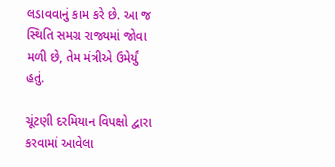લડાવવાનું કામ કરે છે. આ જ સ્થિતિ સમગ્ર રાજ્યમાં જોવા મળી છે, તેમ મંત્રીએ ઉમેર્યું હતું.

ચૂંટણી દરમિયાન વિપક્ષો દ્વારા કરવામાં આવેલા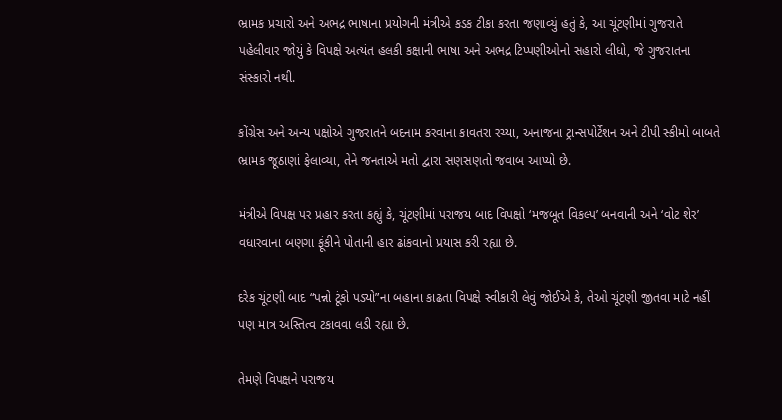ભ્રામક પ્રચારો અને અભદ્ર ભાષાના પ્રયોગની મંત્રીએ કડક ટીકા કરતા જણાવ્યું હતું કે, આ ચૂંટણીમાં ગુજરાતે પહેલીવાર જોયું કે વિપક્ષે અત્યંત હલકી કક્ષાની ભાષા અને અભદ્ર ટિપ્પણીઓનો સહારો લીધો, જે ગુજરાતના સંસ્કારો નથી.

કોંગ્રેસ અને અન્ય પક્ષોએ ગુજરાતને બદનામ કરવાના કાવતરા રચ્યા, અનાજના ટ્રાન્સપોર્ટેશન અને ટીપી સ્કીમો બાબતે ભ્રામક જૂઠાણાં ફેલાવ્યા, તેને જનતાએ મતો દ્વારા સણસણતો જવાબ આપ્યો છે.

મંત્રીએ વિપક્ષ પર પ્રહાર કરતા કહ્યું કે, ચૂંટણીમાં પરાજય બાદ વિપક્ષો ‘મજબૂત વિકલ્પ’ બનવાની અને ‘વોટ શેર’ વધારવાના બણગા ફૂંકીને પોતાની હાર ઢાંકવાનો પ્રયાસ કરી રહ્યા છે.

દરેક ચૂંટણી બાદ “પન્નો ટૂંકો પડ્યો”ના બહાના કાઢતા વિપક્ષે સ્વીકારી લેવું જોઈએ કે, તેઓ ચૂંટણી જીતવા માટે નહીં પણ માત્ર અસ્તિત્વ ટકાવવા લડી રહ્યા છે.

તેમણે વિપક્ષને પરાજય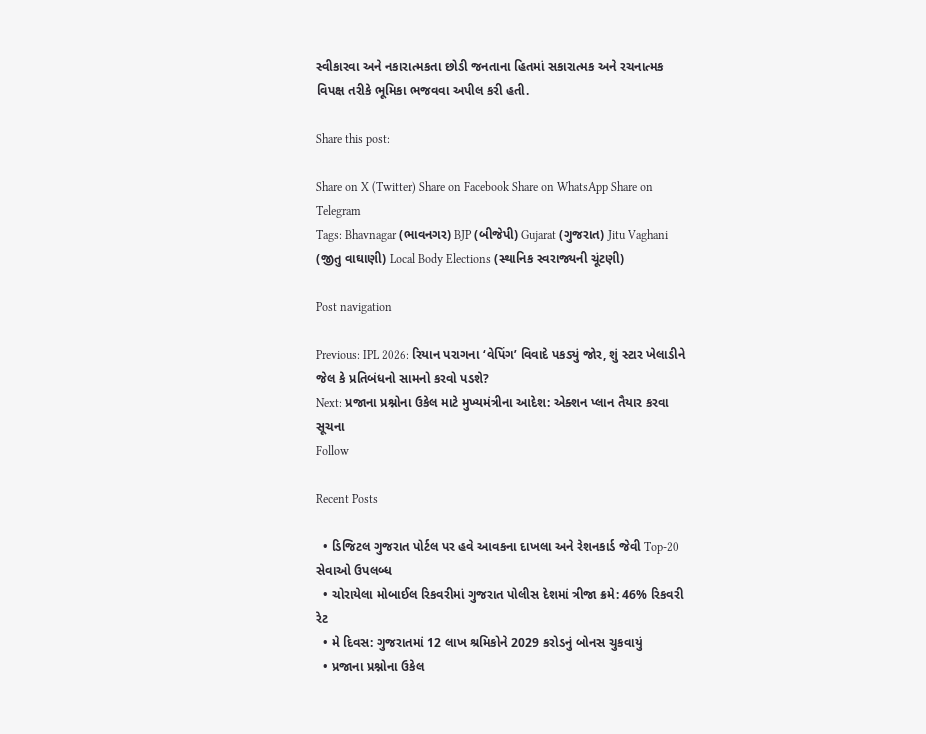સ્વીકારવા અને નકારાત્મકતા છોડી જનતાના હિતમાં સકારાત્મક અને રચનાત્મક વિપક્ષ તરીકે ભૂમિકા ભજવવા અપીલ કરી હતી.

Share this post:

Share on X (Twitter) Share on Facebook Share on WhatsApp Share on Telegram
Tags: Bhavnagar (ભાવનગર) BJP (બીજેપી) Gujarat (ગુજરાત) Jitu Vaghani (જીતુ વાઘાણી) Local Body Elections (સ્થાનિક સ્વરાજ્યની ચૂંટણી)

Post navigation

Previous: IPL 2026: રિયાન પરાગના ‘વેપિંગ’ વિવાદે પકડ્યું જોર, શું સ્ટાર ખેલાડીને જેલ કે પ્રતિબંધનો સામનો કરવો પડશે?
Next: પ્રજાના પ્રશ્નોના ઉકેલ માટે મુખ્યમંત્રીના આદેશ: એક્શન પ્લાન તૈયાર કરવા સૂચના
Follow

Recent Posts

  • ડિજિટલ ગુજરાત પોર્ટલ પર હવે આવકના દાખલા અને રેશનકાર્ડ જેવી Top-20 સેવાઓ ઉપલબ્ધ
  • ચોરાયેલા મોબાઈલ રિકવરીમાં ગુજરાત પોલીસ દેશમાં ત્રીજા ક્રમે: 46% રિકવરી રેટ
  • મે દિવસ: ગુજરાતમાં 12 લાખ શ્રમિકોને 2029 કરોડનું બોનસ ચુકવાયું
  • પ્રજાના પ્રશ્નોના ઉકેલ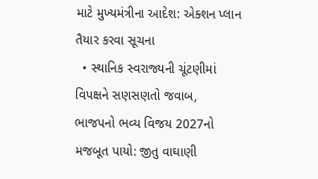માટે મુખ્યમંત્રીના આદેશ: એક્શન પ્લાન તૈયાર કરવા સૂચના
  • સ્થાનિક સ્વરાજ્યની ચૂંટણીમાં વિપક્ષને સણસણતો જવાબ, ભાજપનો ભવ્ય વિજય 2027નો મજબૂત પાયો: જીતુ વાઘાણી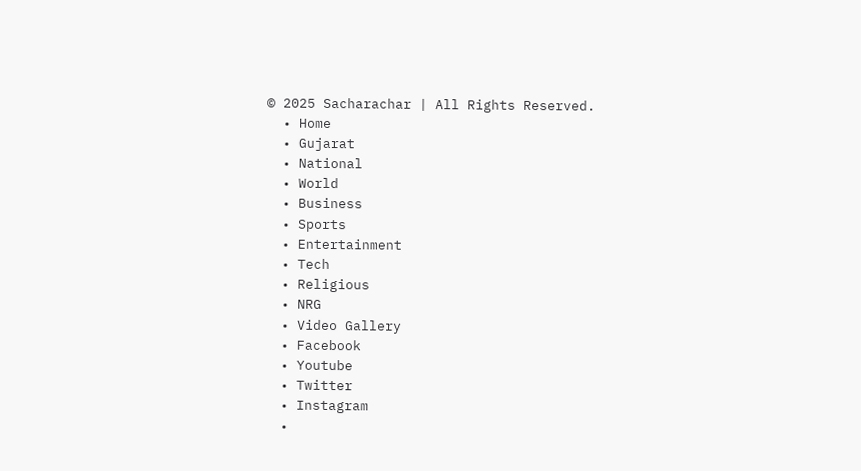© 2025 Sacharachar | All Rights Reserved.
  • Home
  • Gujarat
  • National
  • World
  • Business
  • Sports
  • Entertainment
  • Tech
  • Religious
  • NRG
  • Video Gallery
  • Facebook
  • Youtube
  • Twitter
  • Instagram
  •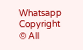Whatsapp
Copyright © All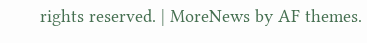rights reserved. | MoreNews by AF themes.